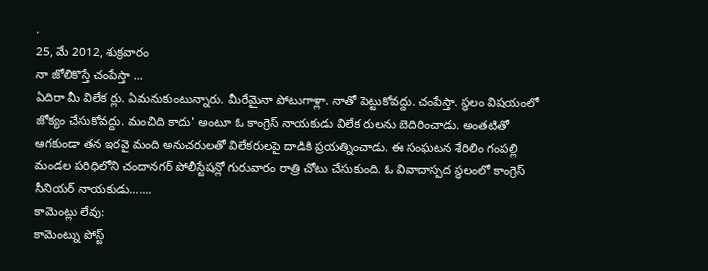.
25, మే 2012, శుక్రవారం
నా జోలికొస్తే చంపేస్తా ...
ఏదిరా మీ విలేక ర్లు. ఏమనుకుంటున్నారు. మీరేమైనా పోటుగాళ్లా. నాతో పెట్టుకోవద్దు. చంపేస్తా. స్థలం విషయంలో జోక్యం చేసుకోవద్దు. మంచిది కాదు' అంటూ ఓ కాంగ్రెస్ నాయకుడు విలేక రులను బెదిరించాడు. అంతటితో ఆగకుండా తన ఇరవై మంది అనుచరులతో విలేకరులపై దాడికి ప్రయత్నించాడు. ఈ సంఘటన శేరిలిం గంపల్లి మండల పరిధిలోని చందానగర్ పోలీస్టేషన్లో గురువారం రాత్రి చోటు చేసుకుంది. ఓ వివాదాస్పద స్థలంలో కాంగ్రెస్ సీనియర్ నాయకుడు.......
కామెంట్లు లేవు:
కామెంట్ను పోస్ట్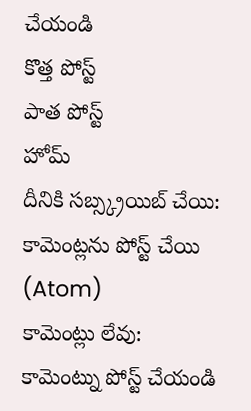చేయండి
కొత్త పోస్ట్
పాత పోస్ట్
హోమ్
దీనికి సబ్స్క్రయిబ్ చేయి:
కామెంట్లను పోస్ట్ చేయి (Atom)
కామెంట్లు లేవు:
కామెంట్ను పోస్ట్ చేయండి